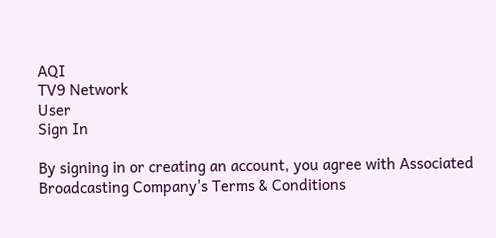AQI
TV9 Network
User
Sign In

By signing in or creating an account, you agree with Associated Broadcasting Company's Terms & Conditions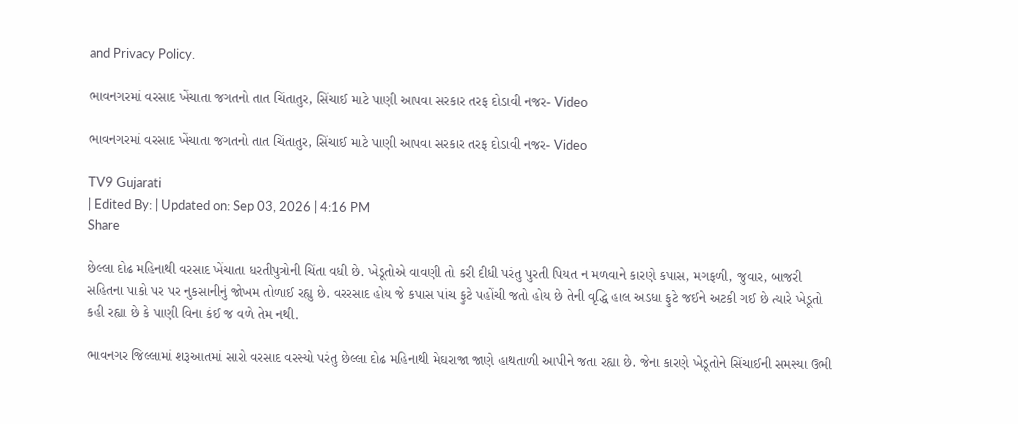and Privacy Policy.

ભાવનગરમાં વરસાદ ખેંચાતા જગતનો તાત ચિંતાતુર, સિંચાઈ માટે પાણી આપવા સરકાર તરફ દોડાવી નજર- Video

ભાવનગરમાં વરસાદ ખેંચાતા જગતનો તાત ચિંતાતુર, સિંચાઈ માટે પાણી આપવા સરકાર તરફ દોડાવી નજર- Video

TV9 Gujarati
| Edited By: | Updated on: Sep 03, 2026 | 4:16 PM
Share

છેલ્લા દોઢ મહિનાથી વરસાદ ખેંચાતા ધરતીપુત્રોની ચિંતા વધી છે. ખેડૂતોએ વાવણી તો કરી દીધી પરંતુ પુરતી પિયત ન મળવાને કારણે કપાસ, મગફળી, જુવાર, બાજરી સહિતના પાકો પર પર નુકસાનીનું જોખમ તોળાઈ રહ્યુ છે. વરરસાદ હોય જે કપાસ પાંચ ફુટે પહોંચી જતો હોય છે તેની વૃદ્ધિ હાલ અડધા ફુટે જઈને અટકી ગઈ છે ત્યારે ખેડૂતો કહી રહ્યા છે કે પાણી વિના કંઈ જ વળે તેમ નથી.

ભાવનગર જિલ્લામાં શરૂઆતમાં સારો વરસાદ વરસ્યો પરંતુ છેલ્લા દોઢ મહિનાથી મેઘરાજા જાણે હાથતાળી આપીને જતા રહ્યા છે. જેના કારણે ખેડૂતોને સિંચાઈની સમસ્યા ઉભી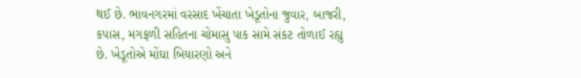થઈ છે. ભાવનગરમાં વરસાદ ખેંચાતા ખેડૂતોના જુવાર, બાજરી, કપાસ, મગફળી સહિતના ચોમાસુ પાક સામે સંકટ તોળાઈ રહ્યુ છે. ખેડૂતોએ મોંઘા બિયારણો અને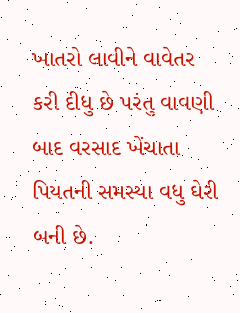ખાતરો લાવીને વાવેતર કરી દીધુ છે પરંતુ વાવણી બાદ વરસાદ ખેંચાતા પિયતની સમસ્યા વધુ ઘેરી બની છે.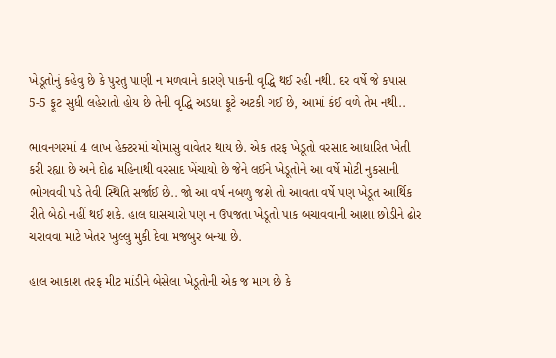ખેડૂતોનું કહેવુ છે કે પુરતુ પાણી ન મળવાને કારણે પાકની વૃદ્ધિ થઈ રહી નથી. દર વર્ષે જે કપાસ 5-5 ફૂટ સુધી લહેરાતો હોય છે તેની વૃદ્ધિ અડધા ફૂટે અટકી ગઈ છે, આમાં કંઈ વળે તેમ નથી..

ભાવનગરમાં 4 લાખ હેક્ટરમાં ચોમાસુ વાવેતર થાય છે. એક તરફ ખેડૂતો વરસાદ આધારિત ખેતી કરી રહ્યા છે અને દોઢ મહિનાથી વરસાદ ખેંચાયો છે જેને લઈને ખેડૂતોને આ વર્ષે મોટી નુકસાની ભોગવવી પડે તેવી સ્થિતિ સર્જાઈ છે.. જો આ વર્ષ નબળુ જશે તો આવતા વર્ષે પણ ખેડૂત આર્થિક રીતે બેઠો નહીં થઈ શકે. હાલ ઘાસચારો પણ ન ઉપજતા ખેડૂતો પાક બચાવવાની આશા છોડીને ઢોર ચરાવવા માટે ખેતર ખુલ્લુ મુકી દેવા મજબુર બન્યા છે.

હાલ આકાશ તરફ મીટ માંડીને બેસેલા ખેડૂતોની એક જ માગ છે કે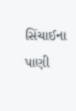સિંચાઈના પાણી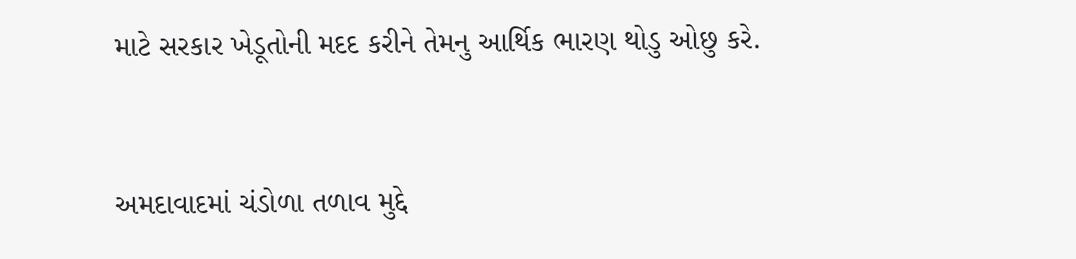માટે સરકાર ખેડૂતોની મદદ કરીને તેમનુ આર્થિક ભારણ થોડુ ઓછુ કરે.



અમદાવાદમાં ચંડોળા તળાવ મુદ્દે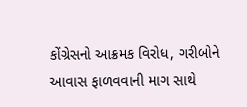કોંગ્રેસનો આક્રમક વિરોધ, ગરીબોને આવાસ ફાળવવાની માગ સાથે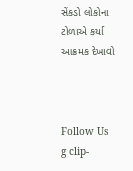સેંકડો લોકોના ટોળાએ કર્યા આક્રમક દેખાવો



Follow Us
g clip-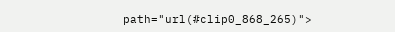path="url(#clip0_868_265)">